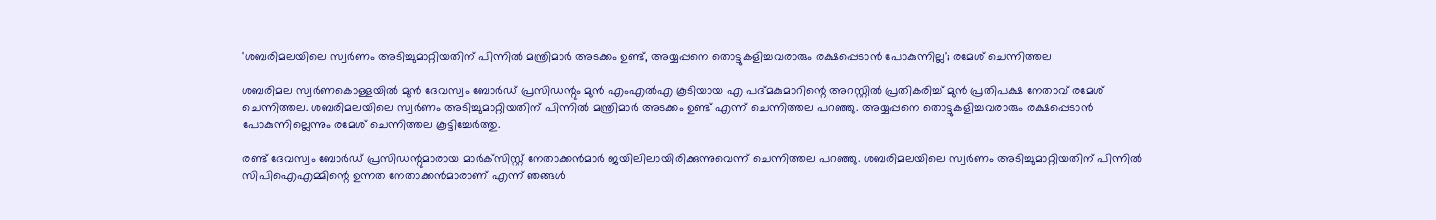'ശബരിമലയിലെ സ്വര്‍ണം അടിച്ചുമാറ്റിയതിന് പിന്നില്‍ മന്ത്രിമാർ അടക്കം ഉണ്ട്, അയ്യപ്പനെ തൊട്ടുകളിച്ചവരാരും രക്ഷപ്പെടാന്‍ പോകുന്നില്ല'; രമേശ് ചെന്നിത്തല

ശബരിമല സ്വർണകൊള്ളയിൽ മുൻ ദേവസ്വം ബോർഡ് പ്രസിഡന്റും മുൻ എംഎൽഎ കൂടിയായ എ പദ്മകുമാറിന്റെ അറസ്റ്റിൽ പ്രതികരിച്ച് മുൻ പ്രതിപക്ഷ നേതാവ് രമേശ് ചെന്നിത്തല. ശബരിമലയിലെ സ്വര്‍ണം അടിച്ചുമാറ്റിയതിന് പിന്നില്‍ മന്ത്രിമാർ അടക്കം ഉണ്ട് എന്ന് ചെന്നിത്തല പറഞ്ഞു. അയ്യപ്പനെ തൊട്ടുകളിച്ചവരാരും രക്ഷപ്പെടാന്‍ പോകുന്നില്ലെന്നും രമേശ് ചെന്നിത്തല കൂട്ടിച്ചേർത്തു.

രണ്ട് ദേവസ്വം ബോര്‍ഡ് പ്രസിഡന്റുമാരായ മാര്‍ക്‌സിസ്റ്റ് നേതാക്കന്‍മാര്‍ ജയിലിലായിരിക്കുന്നുവെന്ന് ചെന്നിത്തല പറഞ്ഞു. ശബരിമലയിലെ സ്വര്‍ണം അടിച്ചുമാറ്റിയതിന് പിന്നില്‍ സിപിഐഎമ്മിന്റെ ഉന്നത നേതാക്കന്‍മാരാണ് എന്ന് ഞങ്ങള്‍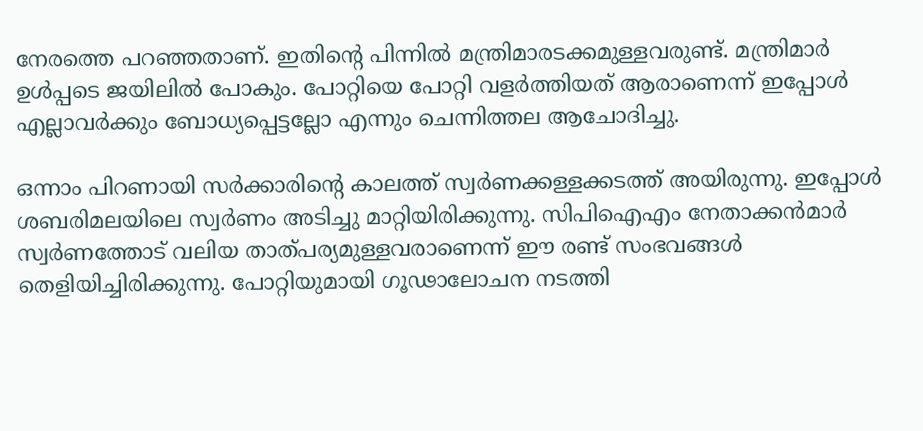നേരത്തെ പറഞ്ഞതാണ്. ഇതിന്റെ പിന്നില്‍ മന്ത്രിമാരടക്കമുള്ളവരുണ്ട്. മന്ത്രിമാര്‍ ഉള്‍പ്പടെ ജയിലില്‍ പോകും. പോറ്റിയെ പോറ്റി വളര്‍ത്തിയത് ആരാണെന്ന് ഇപ്പോള്‍ എല്ലാവര്‍ക്കും ബോധ്യപ്പെട്ടല്ലോ എന്നും ചെന്നിത്തല ആചോദിച്ചു.

ഒന്നാം പിറണായി സര്‍ക്കാരിന്റെ കാലത്ത് സ്വര്‍ണക്കള്ളക്കടത്ത് അയിരുന്നു. ഇപ്പോള്‍ ശബരിമലയിലെ സ്വര്‍ണം അടിച്ചു മാറ്റിയിരിക്കുന്നു. സിപിഐഎം നേതാക്കന്‍മാര്‍ സ്വര്‍ണത്തോട് വലിയ താത്പര്യമുള്ളവരാണെന്ന് ഈ രണ്ട് സംഭവങ്ങള്‍ തെളിയിച്ചിരിക്കുന്നു. പോറ്റിയുമായി ഗൂഢാലോചന നടത്തി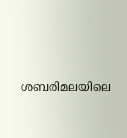ശബരിമലയിലെ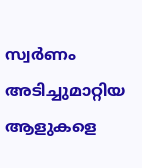സ്വര്‍ണം അടിച്ചുമാറ്റിയ ആളുകളെ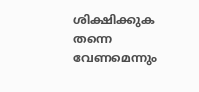ശിക്ഷിക്കുക തന്നെ വേണമെന്നും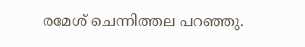രമേശ് ചെന്നിത്തല പറഞ്ഞു.